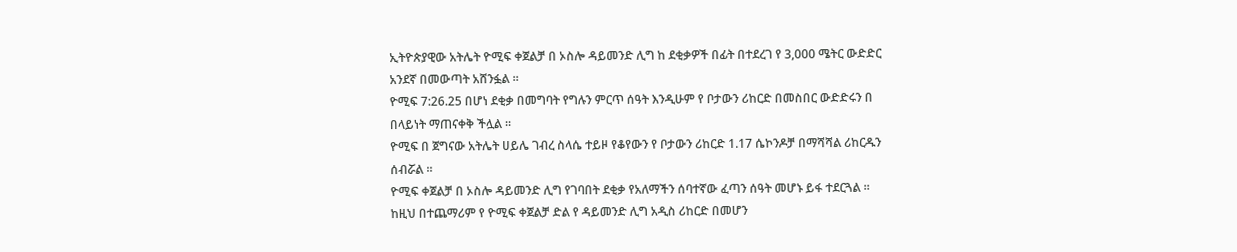ኢትዮጵያዊው አትሌት ዮሚፍ ቀጀልቻ በ ኦስሎ ዳይመንድ ሊግ ከ ደቂቃዎች በፊት በተደረገ የ 3,000 ሜትር ውድድር አንደኛ በመውጣት አሸንፏል ።
ዮሚፍ 7:26.25 በሆነ ደቂቃ በመግባት የግሉን ምርጥ ሰዓት እንዲሁም የ ቦታውን ሪከርድ በመስበር ውድድሩን በ በላይነት ማጠናቀቅ ችሏል ።
ዮሚፍ በ ጀግናው አትሌት ሀይሌ ገብረ ስላሴ ተይዞ የቆየውን የ ቦታውን ሪከርድ 1.17 ሴኮንዶቻ በማሻሻል ሪከርዱን ሰብሯል ።
ዮሚፍ ቀጀልቻ በ ኦስሎ ዳይመንድ ሊግ የገባበት ደቂቃ የአለማችን ሰባተኛው ፈጣን ሰዓት መሆኑ ይፋ ተደርጓል ።
ከዚህ በተጨማሪም የ ዮሚፍ ቀጀልቻ ድል የ ዳይመንድ ሊግ አዲስ ሪከርድ በመሆን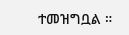ተመዝግቧል ።